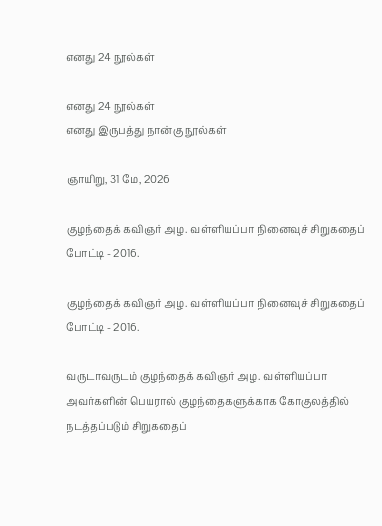எனது 24 நூல்கள்

எனது 24 நூல்கள்
எனது இருபத்து நான்கு நூல்கள்

ஞாயிறு, 31 மே, 2026

குழந்தைக் கவிஞர் அழ. வள்ளியப்பா நினைவுச் சிறுகதைப் போட்டி - 2016.

குழந்தைக் கவிஞர் அழ. வள்ளியப்பா நினைவுச் சிறுகதைப் போட்டி - 2016.

வருடாவருடம் குழந்தைக் கவிஞர் அழ. வள்ளியப்பா அவர்களின் பெயரால் குழந்தைகளுக்காக கோகுலத்தில் நடத்தப்படும் சிறுகதைப்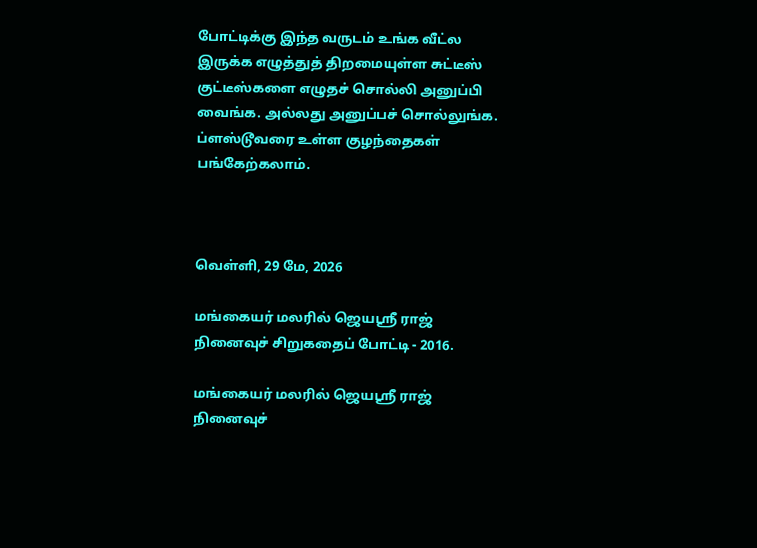போட்டிக்கு இந்த வருடம் உங்க வீட்ல இருக்க எழுத்துத் திறமையுள்ள சுட்டீஸ் குட்டீஸ்களை எழுதச் சொல்லி அனுப்பி வைங்க. அல்லது அனுப்பச் சொல்லுங்க. ப்ளஸ்டூவரை உள்ள குழந்தைகள் பங்கேற்கலாம்.



வெள்ளி, 29 மே, 2026

மங்கையர் மலரில் ஜெயஸ்ரீ ராஜ் நினைவுச் சிறுகதைப் போட்டி - 2016.

மங்கையர் மலரில் ஜெயஸ்ரீ ராஜ் நினைவுச்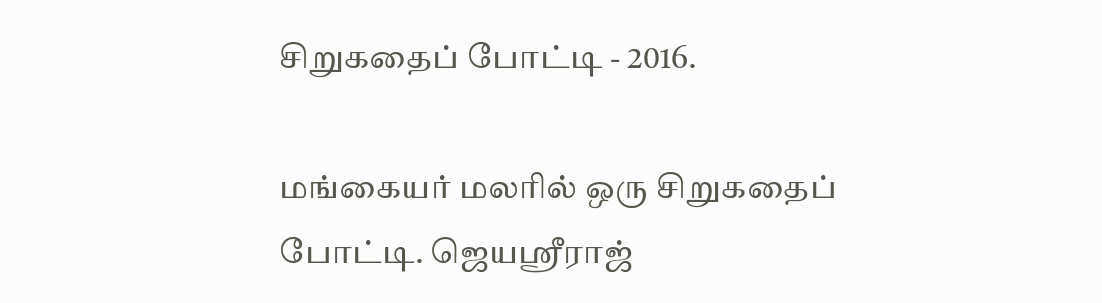சிறுகதைப் போட்டி - 2016.

மங்கையர் மலரில் ஒரு சிறுகதைப் போட்டி. ஜெயஸ்ரீராஜ்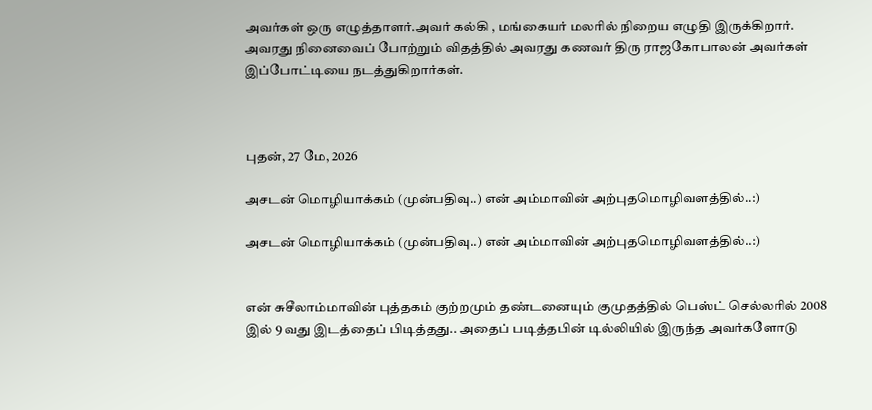அவர்கள் ஒரு எழுத்தாளர்.அவர் கல்கி , மங்கையர் மலரில் நிறைய எழுதி இருக்கிறார். அவரது நினைவைப் போற்றும் விதத்தில் அவரது கணவர் திரு ராஜகோபாலன் அவர்கள் இப்போட்டியை நடத்துகிறார்கள்.



புதன், 27 மே, 2026

அசடன் மொழியாக்கம் (முன்பதிவு..) என் அம்மாவின் அற்புதமொழிவளத்தில்..:)

அசடன் மொழியாக்கம் (முன்பதிவு..) என் அம்மாவின் அற்புதமொழிவளத்தில்..:)


என் சுசீலாம்மாவின் புத்தகம் குற்றமும் தண்டனையும் குமுதத்தில் பெஸ்ட் செல்லரில் 2008 இல் 9 வது இடத்தைப் பிடித்தது.. அதைப் படித்தபின் டில்லியில் இருந்த அவர்களோடு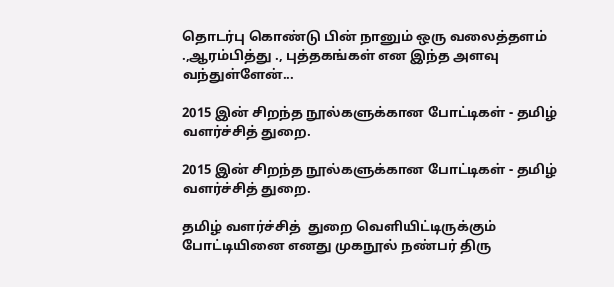தொடர்பு கொண்டு பின் நானும் ஒரு வலைத்தளம் .,ஆரம்பித்து ., புத்தகங்கள் என இந்த அளவு வந்துள்ளேன்...

2015 இன் சிறந்த நூல்களுக்கான போட்டிகள் - தமிழ் வளர்ச்சித் துறை.

2015 இன் சிறந்த நூல்களுக்கான போட்டிகள் - தமிழ் வளர்ச்சித் துறை.

தமிழ் வளர்ச்சித்  துறை வெளியிட்டிருக்கும் போட்டியினை எனது முகநூல் நண்பர் திரு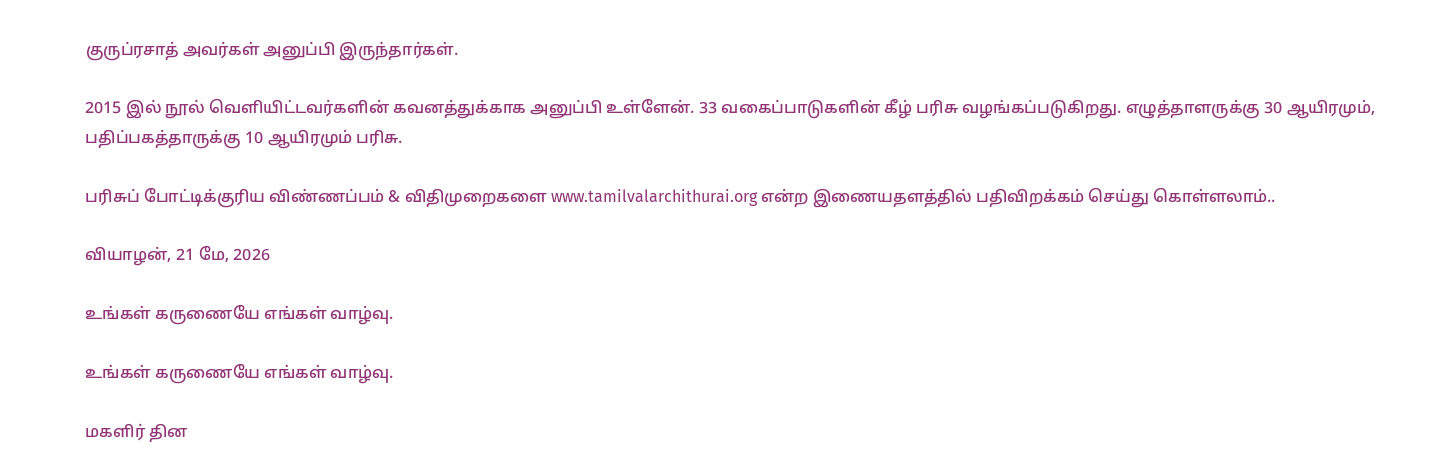குருப்ரசாத் அவர்கள் அனுப்பி இருந்தார்கள்.

2015 இல் நூல் வெளியிட்டவர்களின் கவனத்துக்காக அனுப்பி உள்ளேன். 33 வகைப்பாடுகளின் கீழ் பரிசு வழங்கப்படுகிறது. எழுத்தாளருக்கு 30 ஆயிரமும், பதிப்பகத்தாருக்கு 10 ஆயிரமும் பரிசு.

பரிசுப் போட்டிக்குரிய விண்ணப்பம் & விதிமுறைகளை www.tamilvalarchithurai.org என்ற இணையதளத்தில் பதிவிறக்கம் செய்து கொள்ளலாம்..

வியாழன், 21 மே, 2026

உங்கள் கருணையே எங்கள் வாழ்வு.

உங்கள் கருணையே எங்கள் வாழ்வு.

மகளிர் தின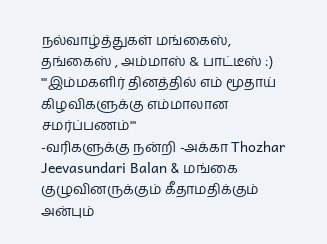நல்வாழ்த்துகள் மங்கைஸ், தங்கைஸ் , அம்மாஸ் & பாட்டீஸ் :)
'''இம்மகளிர் தினத்தில் எம் மூதாய் கிழவிகளுக்கு எம்மாலான சமர்ப்பணம்'''
-வரிகளுக்கு நன்றி -அக்கா Thozhar Jeevasundari Balan & மங்கை குழுவினருக்கும் கீதாமதிக்கும் அன்பும்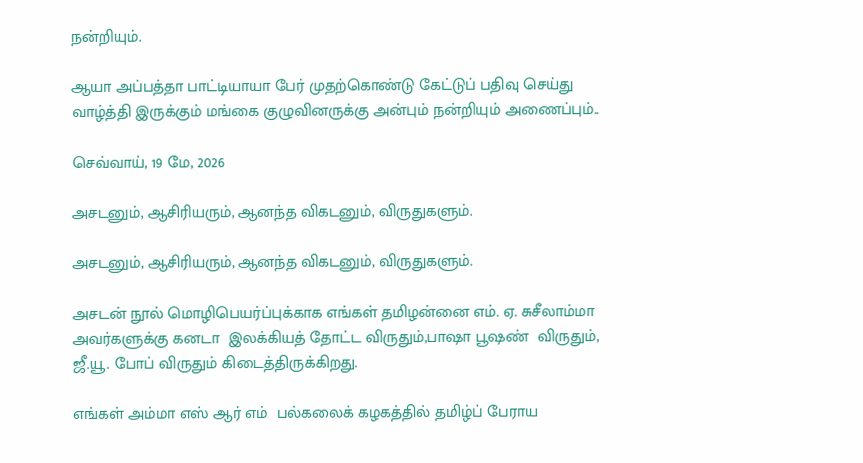நன்றியும்.

ஆயா அப்பத்தா பாட்டியாயா பேர் முதற்கொண்டு கேட்டுப் பதிவு செய்து வாழ்த்தி இருக்கும் மங்கை குழுவினருக்கு அன்பும் நன்றியும் அணைப்பும்..

செவ்வாய், 19 மே, 2026

அசடனும், ஆசிரியரும், ஆனந்த விகடனும், விருதுகளும்.

அசடனும், ஆசிரியரும், ஆனந்த விகடனும், விருதுகளும்.

அசடன் நூல் மொழிபெயர்ப்புக்காக எங்கள் தமிழன்னை எம். ஏ. சுசீலாம்மா அவர்களுக்கு கனடா  இலக்கியத் தோட்ட விருதும்,பாஷா பூஷண்  விருதும்,  ஜீ.யூ. போப் விருதும் கிடைத்திருக்கிறது.

எங்கள் அம்மா எஸ் ஆர் எம்  பல்கலைக் கழகத்தில் தமிழ்ப் பேராய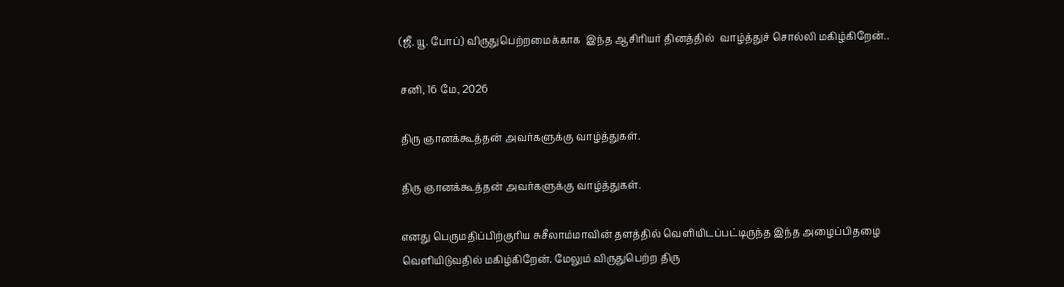(ஜீ. யூ. போப்) விருதுபெற்றமைக்காக  இந்த ஆசிரியர் தினத்தில்  வாழ்த்துச் சொல்லி மகிழ்கிறேன்..

சனி, 16 மே, 2026

திரு ஞானக்கூத்தன் அவர்களுக்கு வாழ்த்துகள்.

திரு ஞானக்கூத்தன் அவர்களுக்கு வாழ்த்துகள்.

எனது பெருமதிப்பிற்குரிய சுசீலாம்மாவின் தளத்தில் வெளியிடப்பட்டிருந்த இந்த அழைப்பிதழை வெளியிடுவதில் மகிழ்கிறேன். மேலும் விருதுபெற்ற திரு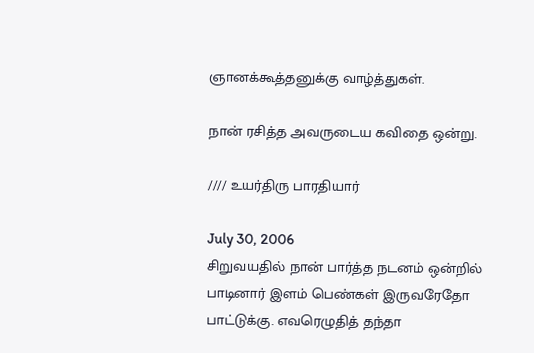ஞானக்கூத்தனுக்கு வாழ்த்துகள்.

நான் ரசித்த அவருடைய கவிதை ஒன்று.

//// உயர்திரு பாரதியார்

July 30, 2006
சிறுவயதில் நான் பார்த்த நடனம் ஒன்றில்
பாடினார் இளம் பெண்கள் இருவரேதோ
பாட்டுக்கு. எவரெழுதித் தந்தா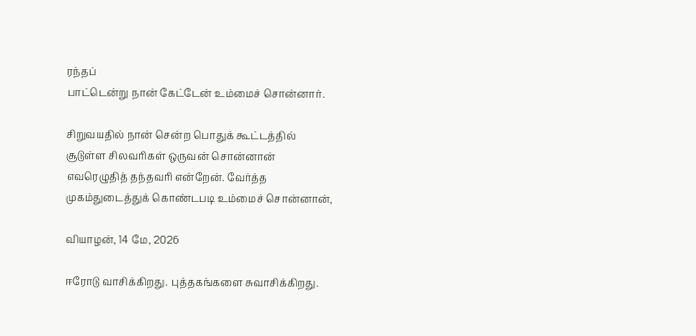ரந்தப்
பாட்டென்று நான் கேட்டேன் உம்மைச் சொன்னார்.

சிறுவயதில் நான் சென்ற பொதுக் கூட்டத்தில்
சூடுள்ள சிலவரிகள் ஒருவன் சொன்னான்
எவரெழுதித் தந்தவரி என்றேன். வேர்த்த
முகம்துடைத்துக் கொண்டபடி உம்மைச் சொன்னான்,

வியாழன், 14 மே, 2026

ஈரோடு வாசிக்கிறது. புத்தகங்களை சுவாசிக்கிறது.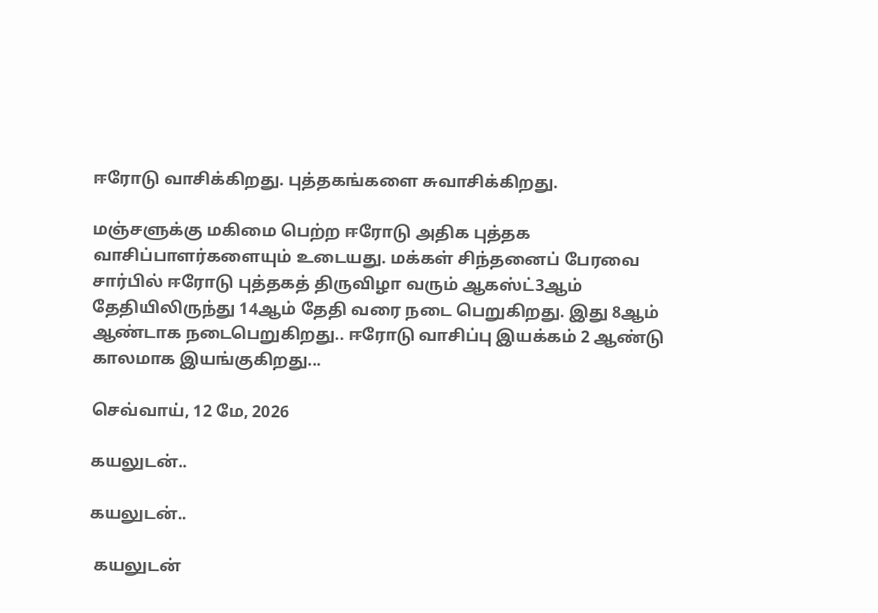ஈரோடு வாசிக்கிறது. புத்தகங்களை சுவாசிக்கிறது.

மஞ்சளுக்கு மகிமை பெற்ற ஈரோடு அதிக புத்தக வாசிப்பாளர்களையும் உடையது. மக்கள் சிந்தனைப் பேரவை சார்பில் ஈரோடு புத்தகத் திருவிழா வரும் ஆகஸ்ட்3ஆம் தேதியிலிருந்து 14ஆம் தேதி வரை நடை பெறுகிறது. இது 8ஆம் ஆண்டாக நடைபெறுகிறது.. ஈரோடு வாசிப்பு இயக்கம் 2 ஆண்டு காலமாக இயங்குகிறது...

செவ்வாய், 12 மே, 2026

கயலுடன்..

கயலுடன்..

 கயலுடன்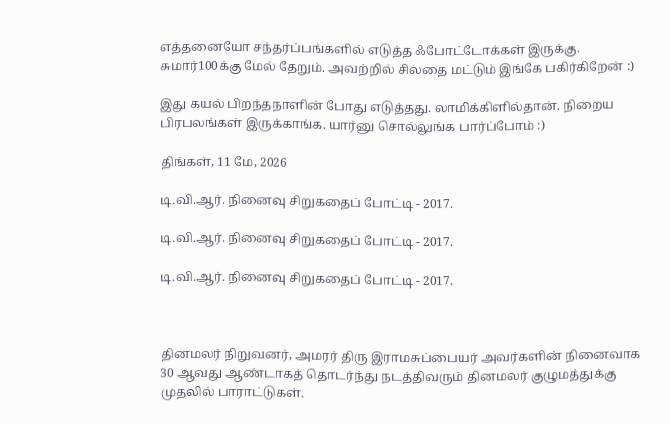எத்தனையோ சந்தர்ப்பங்களில் எடுத்த ஃபோட்டோக்கள் இருக்கு. சுமார்100க்கு மேல் தேறும். அவற்றில் சிலதை மட்டும் இங்கே பகிர்கிறேன் :)

இது கயல் பிறந்தநாளின் போது எடுத்தது. லாமிக்கிளில்தான். நிறைய பிரபலங்கள் இருக்காங்க. யார்னு சொல்லுங்க பார்ப்போம் :)

திங்கள், 11 மே, 2026

டி.வி.ஆர். நினைவு சிறுகதைப் போட்டி - 2017.

டி.வி.ஆர். நினைவு சிறுகதைப் போட்டி - 2017.

டி.வி.ஆர். நினைவு சிறுகதைப் போட்டி - 2017.



தினமலர் நிறுவனர், அமரர் திரு இராமசுப்பையர் அவர்களின் நினைவாக 30 ஆவது ஆண்டாகத் தொடர்ந்து நடத்திவரும் தினமலர் குழுமத்துக்கு முதலில் பாராட்டுகள்.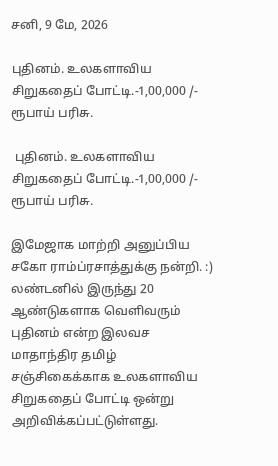சனி, 9 மே, 2026

புதினம். உலகளாவிய சிறுகதைப் போட்டி.-1,00,000 /- ரூபாய் பரிசு.

 புதினம். உலகளாவிய சிறுகதைப் போட்டி.-1,00,000 /- ரூபாய் பரிசு.

இமேஜாக மாற்றி அனுப்பிய சகோ ராம்ப்ரசாத்துக்கு நன்றி. :)
லண்டனில் இருந்து 20 ஆண்டுகளாக வெளிவரும் புதினம் என்ற இலவச மாதாந்திர தமிழ் சஞ்சிகைக்காக உலகளாவிய சிறுகதைப் போட்டி ஒன்று அறிவிக்கப்பட்டுள்ளது.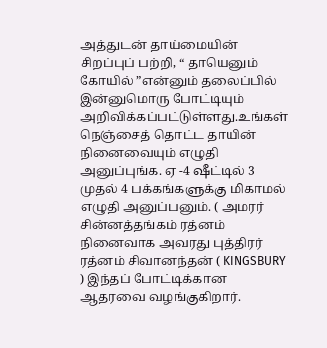அத்துடன் தாய்மையின் சிறப்புப் பற்றி, “ தாயெனும் கோயில் ”என்னும் தலைப்பில் இன்னுமொரு போட்டியும் அறிவிக்கப்பட்டுள்ளது.உங்கள் நெஞ்சைத் தொட்ட தாயின் நினைவையும் எழுதி அனுப்புங்க. ஏ -4 ஷீட்டில் 3 முதல் 4 பக்கங்களுக்கு மிகாமல் எழுதி அனுப்பனும். ( அமரர் சின்னத்தங்கம் ரத்னம் நினைவாக அவரது புத்திரர் ரத்னம் சிவானந்தன் ( KINGSBURY ) இந்தப் போட்டிக்கான ஆதரவை வழங்குகிறார்.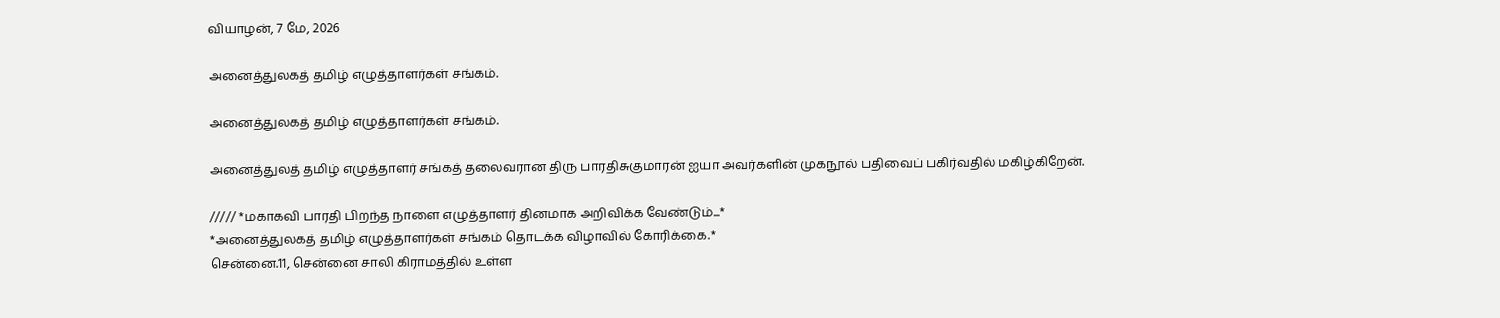வியாழன், 7 மே, 2026

அனைத்துலகத் தமிழ் எழுத்தாளர்கள் சங்கம்.

அனைத்துலகத் தமிழ் எழுத்தாளர்கள் சங்கம்.

அனைத்துலத் தமிழ் எழுத்தாளர் சங்கத் தலைவரான திரு பாரதிசுகுமாரன் ஐயா அவர்களின் முகநூல் பதிவைப் பகிர்வதில் மகிழ்கிறேன்.

///// *மகாகவி பாரதி பிறந்த நாளை எழுத்தாளர் தினமாக அறிவிக்க வேண்டும்...*
*அனைத்துலகத் தமிழ் எழுத்தாளர்கள் சங்கம் தொடக்க விழாவில் கோரிக்கை.*
சென்னை.11, சென்னை சாலி கிராமத்தில் உள்ள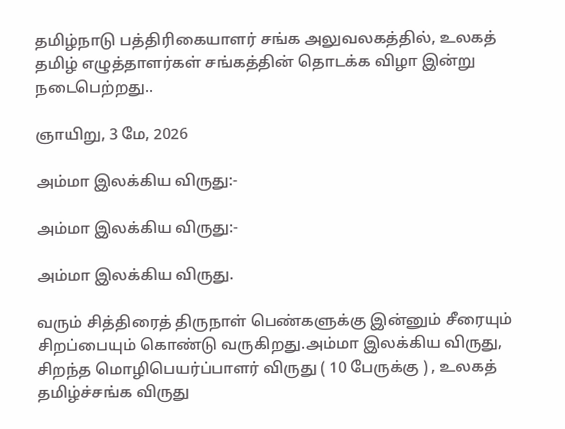தமிழ்நாடு பத்திரிகையாளர் சங்க அலுவலகத்தில், உலகத் தமிழ் எழுத்தாளர்கள் சங்கத்தின் தொடக்க விழா இன்று நடைபெற்றது..

ஞாயிறு, 3 மே, 2026

அம்மா இலக்கிய விருது:-

அம்மா இலக்கிய விருது:-

அம்மா இலக்கிய விருது.

வரும் சித்திரைத் திருநாள் பெண்களுக்கு இன்னும் சீரையும் சிறப்பையும் கொண்டு வருகிறது.அம்மா இலக்கிய விருது, சிறந்த மொழிபெயர்ப்பாளர் விருது ( 10 பேருக்கு ) , உலகத் தமிழ்ச்சங்க விருது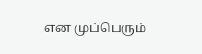என முப்பெரும்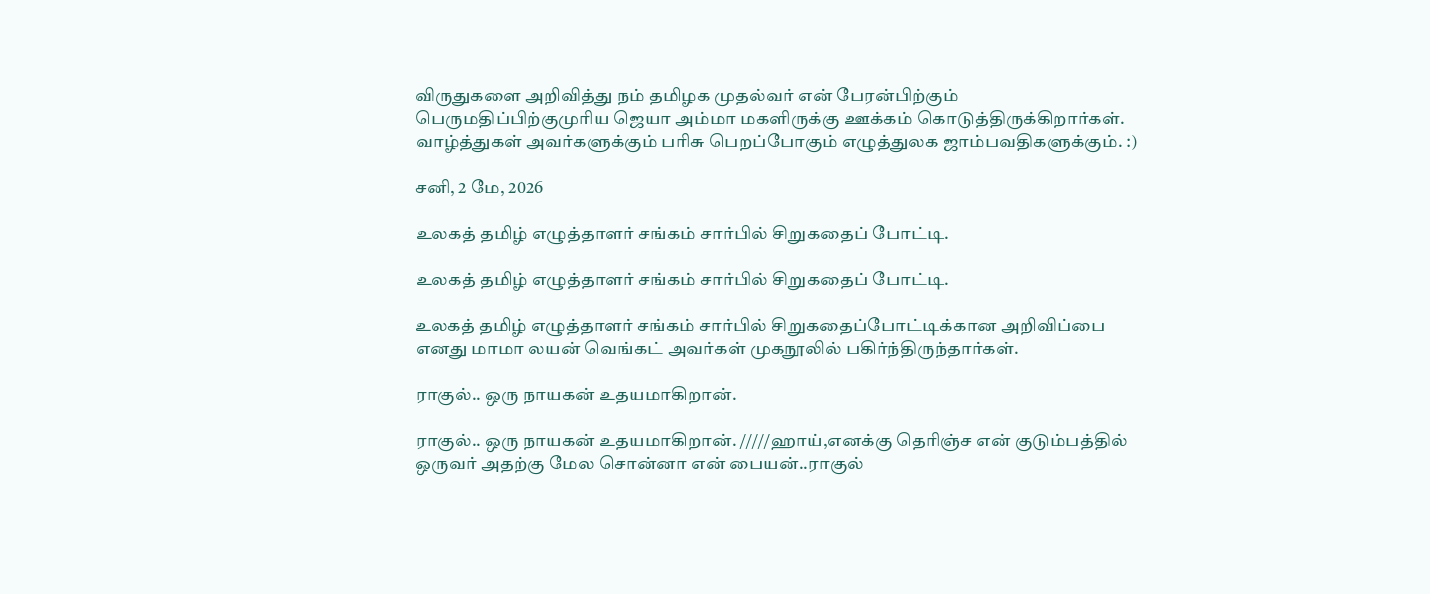விருதுகளை அறிவித்து நம் தமிழக முதல்வர் என் பேரன்பிற்கும் பெருமதிப்பிற்குமுரிய ஜெயா அம்மா மகளிருக்கு ஊக்கம் கொடுத்திருக்கிறார்கள். வாழ்த்துகள் அவர்களுக்கும் பரிசு பெறப்போகும் எழுத்துலக ஜாம்பவதிகளுக்கும். :)

சனி, 2 மே, 2026

உலகத் தமிழ் எழுத்தாளர் சங்கம் சார்பில் சிறுகதைப் போட்டி.

உலகத் தமிழ் எழுத்தாளர் சங்கம் சார்பில் சிறுகதைப் போட்டி.

உலகத் தமிழ் எழுத்தாளர் சங்கம் சார்பில் சிறுகதைப்போட்டிக்கான அறிவிப்பை எனது மாமா லயன் வெங்கட் அவர்கள் முகநூலில் பகிர்ந்திருந்தார்கள்.

ராகுல்.. ஒரு நாயகன் உதயமாகிறான்.

ராகுல்.. ஒரு நாயகன் உதயமாகிறான். /////ஹாய்,எனக்கு தெரிஞ்ச என் குடும்பத்தில் ஒருவர் அதற்கு மேல சொன்னா என் பையன்..ராகுல்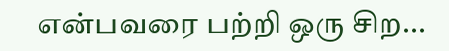என்பவரை பற்றி ஒரு சிற...